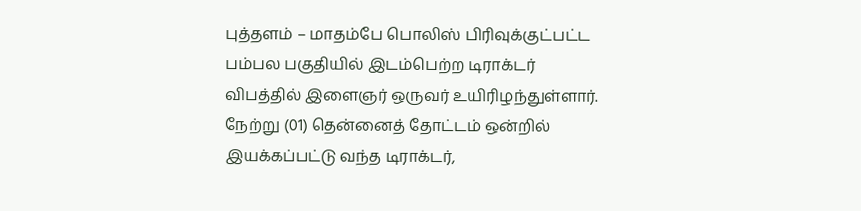புத்தளம் – மாதம்பே பொலிஸ் பிரிவுக்குட்பட்ட பம்பல பகுதியில் இடம்பெற்ற டிராக்டர் விபத்தில் இளைஞர் ஒருவர் உயிரிழந்துள்ளார்.
நேற்று (01) தென்னைத் தோட்டம் ஒன்றில் இயக்கப்பட்டு வந்த டிராக்டர்,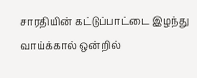சாரதியின் கட்டுப்பாட்டை இழந்து வாய்க்கால் ஒன்றில்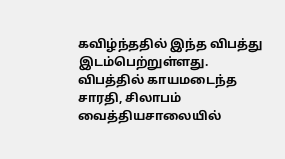கவிழ்ந்ததில் இந்த விபத்து இடம்பெற்றுள்ளது.
விபத்தில் காயமடைந்த சாரதி, சிலாபம் வைத்தியசாலையில்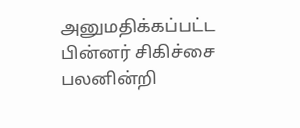அனுமதிக்கப்பட்ட பின்னர் சிகிச்சை பலனின்றி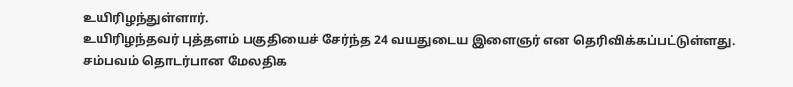உயிரிழந்துள்ளார்.
உயிரிழந்தவர் புத்தளம் பகுதியைச் சேர்ந்த 24 வயதுடைய இளைஞர் என தெரிவிக்கப்பட்டுள்ளது.
சம்பவம் தொடர்பான மேலதிக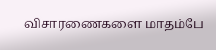விசாரணைகளை மாதம்பே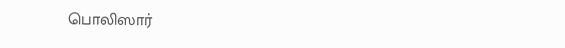பொலிஸார்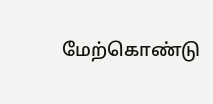மேற்கொண்டு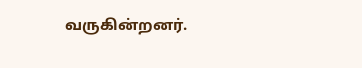வருகின்றனர்.